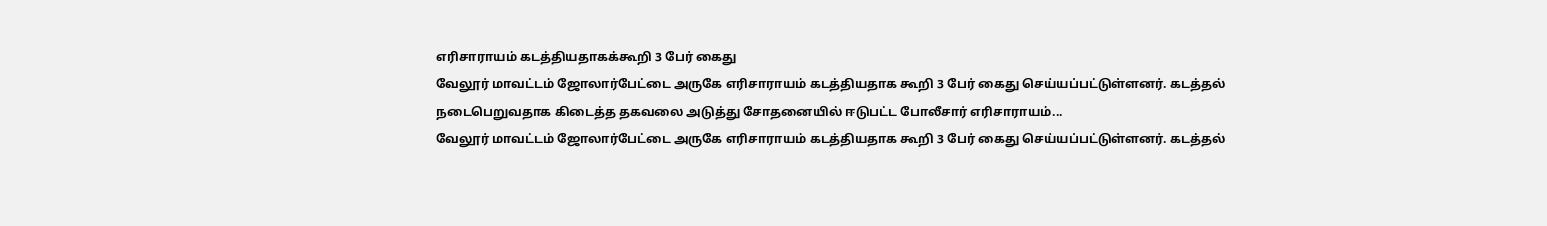எரிசாராயம் கடத்தியதாகக்கூறி 3 பேர் கைது
வேலூர் மாவட்டம் ஜோலார்பேட்டை அருகே எரிசாராயம் கடத்தியதாக கூறி 3 பேர் கைது செய்யப்பட்டுள்ளனர். கடத்தல் நடைபெறுவதாக கிடைத்த தகவலை அடுத்து சோதனையில் ஈடுபட்ட போலீசார் எரிசாராயம்...
வேலூர் மாவட்டம் ஜோலார்பேட்டை அருகே எரிசாராயம் கடத்தியதாக கூறி 3 பேர் கைது செய்யப்பட்டுள்ளனர். கடத்தல்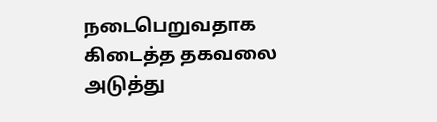நடைபெறுவதாக கிடைத்த தகவலை அடுத்து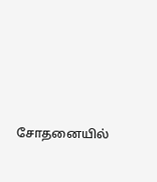சோதனையில்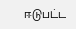ஈடுபட்ட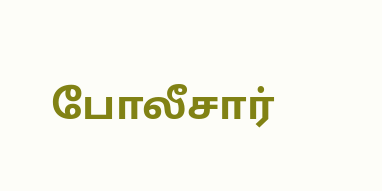போலீசார்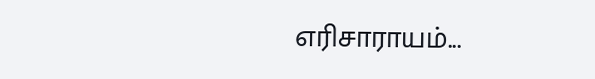எரிசாராயம்...